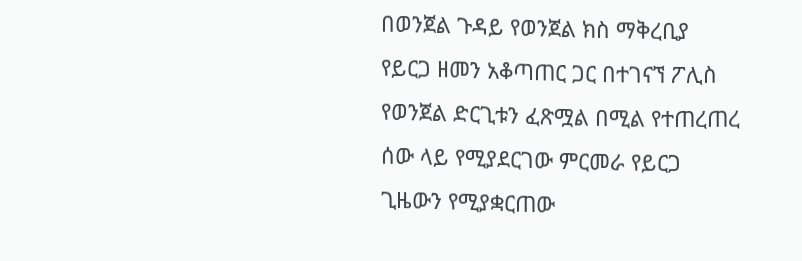በወንጀል ጉዳይ የወንጀል ክስ ማቅረቢያ የይርጋ ዘመን አቆጣጠር ጋር በተገናኘ ፖሊስ የወንጀል ድርጊቱን ፈጽሟል በሚል የተጠረጠረ ሰው ላይ የሚያደርገው ምርመራ የይርጋ ጊዜውን የሚያቋርጠው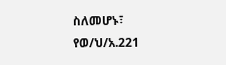ስለመሆኑ፣ የወ/ህ/አ.221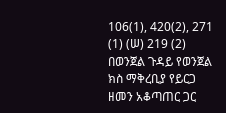106(1), 420(2), 271 (1) (ሠ) 219 (2)
በወንጀል ጉዳይ የወንጀል ክስ ማቅረቢያ የይርጋ ዘመን አቆጣጠር ጋር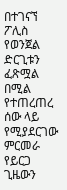በተገናኘ ፖሊስ የወንጀል ድርጊቱን ፈጽሟል በሚል የተጠረጠረ ሰው ላይ የሚያደርገው ምርመራ የይርጋ ጊዜውን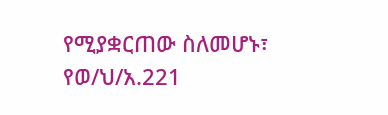የሚያቋርጠው ስለመሆኑ፣ የወ/ህ/አ.221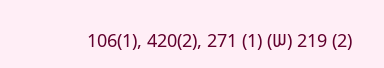106(1), 420(2), 271 (1) (ሠ) 219 (2)